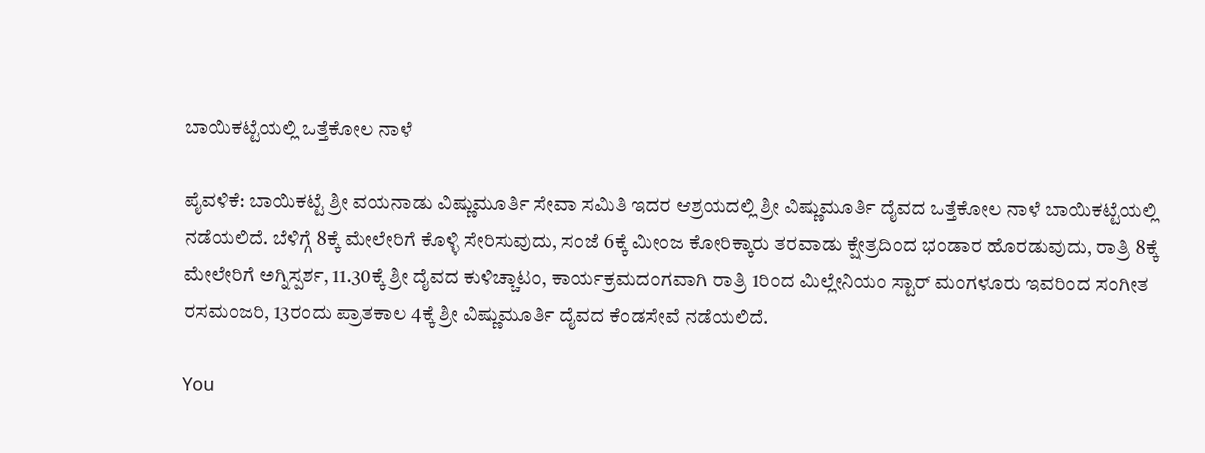ಬಾಯಿಕಟ್ಟೆಯಲ್ಲಿ ಒತ್ತೆಕೋಲ ನಾಳೆ

ಪೈವಳಿಕೆ: ಬಾಯಿಕಟ್ಟೆ ಶ್ರೀ ವಯನಾಡು ವಿಷ್ಣುಮೂರ್ತಿ ಸೇವಾ ಸಮಿತಿ ಇದರ ಆಶ್ರಯದಲ್ಲಿ ಶ್ರೀ ವಿಷ್ಣುಮೂರ್ತಿ ದೈವದ ಒತ್ತೆಕೋಲ ನಾಳೆ ಬಾಯಿಕಟ್ಟೆಯಲ್ಲಿ ನಡೆಯಲಿದೆ. ಬೆಳಿಗ್ಗೆ 8ಕ್ಕೆ ಮೇಲೇರಿಗೆ ಕೊಳ್ಳಿ ಸೇರಿಸುವುದು, ಸಂಜೆ 6ಕ್ಕೆ ಮೀಂಜ ಕೋರಿಕ್ಕಾರು ತರವಾಡು ಕ್ಷೇತ್ರದಿಂದ ಭಂಡಾರ ಹೊರಡುವುದು, ರಾತ್ರಿ 8ಕ್ಕೆ ಮೇಲೇರಿಗೆ ಅಗ್ನಿಸ್ಪರ್ಶ, 11.30ಕ್ಕೆ ಶ್ರೀ ದೈವದ ಕುಳಿಚ್ಚಾಟಂ, ಕಾರ್ಯಕ್ರಮದಂಗವಾಗಿ ರಾತ್ರಿ 1ರಿಂದ ಮಿಲ್ಲೇನಿಯಂ ಸ್ಟಾರ್ ಮಂಗಳೂರು ಇವರಿಂದ ಸಂಗೀತ ರಸಮಂಜರಿ, 13ರಂದು ಪ್ರಾತಕಾಲ 4ಕ್ಕೆ ಶ್ರೀ ವಿಷ್ಣುಮೂರ್ತಿ ದೈವದ ಕೆಂಡಸೇವೆ ನಡೆಯಲಿದೆ.

You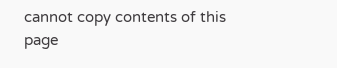cannot copy contents of this page